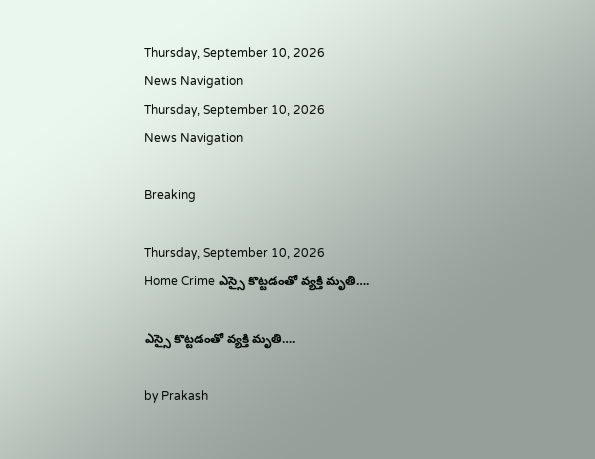Thursday, September 10, 2026
News Navigation
Thursday, September 10, 2026
News Navigation

Breaking

Thursday, September 10, 2026
Home Crime ఎస్సై కొట్టడంతో వ్యక్తి మృతి….

ఎస్సై కొట్టడంతో వ్యక్తి మృతి….

by Prakash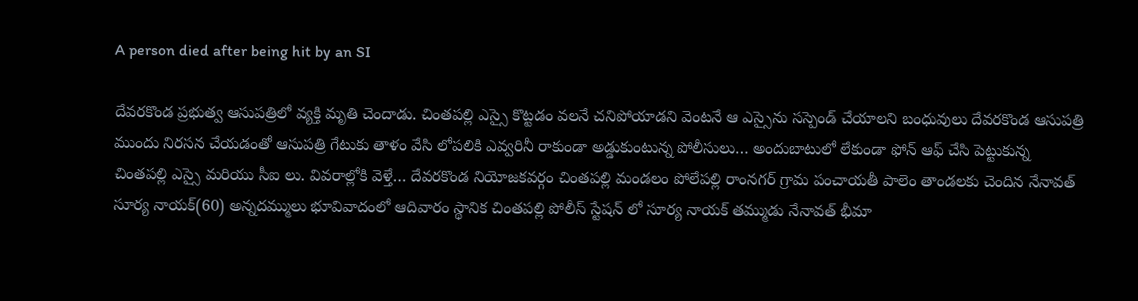A person died after being hit by an SI

దేవరకొండ ప్రభుత్వ ఆసుపత్రిలో వ్యక్తి మృతి చెందాడు. చింతపల్లి ఎస్సై కొట్టడం వలనే చనిపోయాడని వెంటనే ఆ ఎస్సైను సస్పెండ్ చేయాలని బంధువులు దేవరకొండ ఆసుపత్రి ముందు నిరసన చేయడంతో ఆసుపత్రి గేటుకు తాళం వేసి లోపలికి ఎవ్వరినీ రాకుండా అడ్డుకుంటున్న పోలీసులు… అందుబాటులో లేకుండా ఫోన్ ఆఫ్ చేసి పెట్టుకున్న చింతపల్లి ఎస్సై మరియు సీఐ లు. వివరాల్లోకి వెళ్తే… దేవరకొండ నియోజకవర్గం చింతపల్లి మండలం పోలేపల్లి రాంనగర్ గ్రామ పంచాయతీ పాలెం తాండలకు చెందిన నేనావత్ సూర్య నాయక్(60) అన్నదమ్ములు భూవివాదంలో ఆదివారం స్థానిక చింతపల్లి పోలీస్ స్టేషన్ లో సూర్య నాయక్ తమ్ముడు నేనావత్ భీమా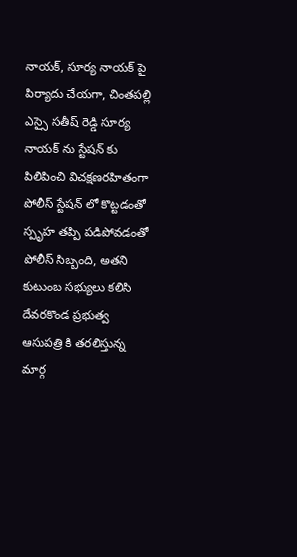నాయక్, సూర్య నాయక్ పై పిర్యాదు చేయగా, చింతపల్లి ఎస్సై సతీష్ రెడ్డి సూర్య నాయక్ ను స్టేషన్ కు పిలిపించి విచక్షణరహితంగా పోలీస్ స్టేషన్ లో కొట్టడంతో స్పృహ తప్పి పడిపోవడంతో పోలీస్ సిబ్బంది, అతని కుటుంబ సభ్యులు కలిసి దేవరకొండ ప్రభుత్వ ఆసుపత్రి కి తరలిస్తున్న మార్గ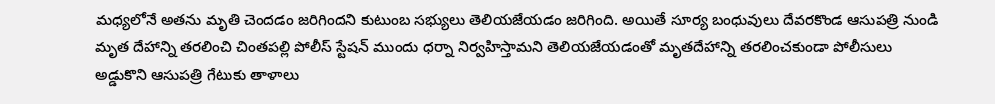మధ్యలోనే అతను మృతి చెందడం జరిగిందని కుటుంబ సభ్యులు తెలియజేయడం జరిగింది. అయితే సూర్య బంధువులు దేవరకొండ ఆసుపత్రి నుండి మృత దేహాన్ని తరలించి చింతపల్లి పోలీస్ స్టేషన్ ముందు ధర్నా నిర్వహిస్తామని తెలియజేయడంతో మృతదేహాన్ని తరలించకుండా పోలీసులు అడ్డుకొని ఆసుపత్రి గేటుకు తాళాలు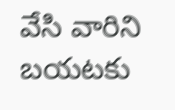వేసి వారిని బయటకు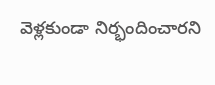వెళ్లకుండా నిర్భందించారని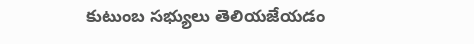కుటుంబ సభ్యులు తెలియజేయడం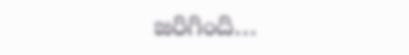జరిగింది…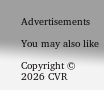Advertisements

You may also like

Copyright © 2026 CVR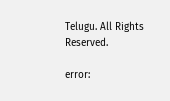Telugu. All Rights Reserved.

error: